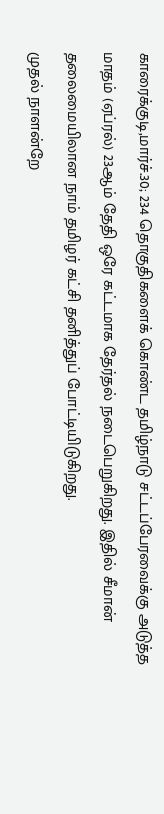காரைக்குடி,மார்ச்.30; 234 தொகுதிகளைக் கொண்ட தமிழ்நாடு சட்டப்பேரவைக்கு அடுத்த மாதம் (ஏப்ரல்) 23ஆம் தேதி ஒரே கட்டமாக தேர்தல் நடைபெறுகிறது. இதில் சீமான் தலைமையிலான நாம் தமிழர் கட்சி தனித்துப் போட்டியிடுகிறது.
முதல் நாளன்றே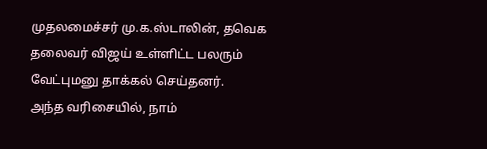முதலமைச்சர் மு.க.ஸ்டாலின், தவெக தலைவர் விஜய் உள்ளிட்ட பலரும் வேட்புமனு தாக்கல் செய்தனர்.
அந்த வரிசையில், நாம்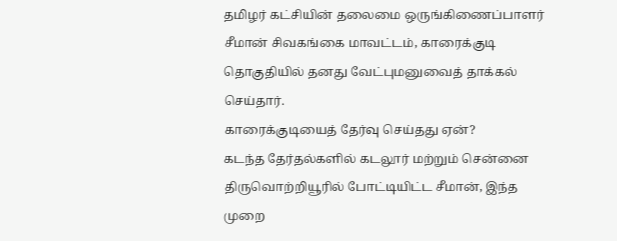தமிழர் கட்சியின் தலைமை ஒருங்கிணைப்பாளர் சீமான் சிவகங்கை மாவட்டம், காரைக்குடி தொகுதியில் தனது வேட்புமனுவைத் தாக்கல் செய்தார்.
காரைக்குடியைத் தேர்வு செய்தது ஏன்?
கடந்த தேர்தல்களில் கடலூர் மற்றும் சென்னை திருவொற்றியூரில் போட்டியிட்ட சீமான், இந்த முறை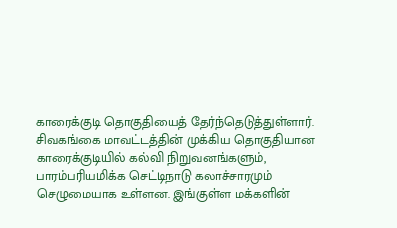காரைக்குடி தொகுதியைத் தேர்ந்தெடுத்துள்ளார். சிவகங்கை மாவட்டத்தின் முக்கிய தொகுதியான காரைக்குடியில் கல்வி நிறுவனங்களும், பாரம்பரியமிக்க செட்டிநாடு கலாச்சாரமும் செழுமையாக உள்ளன. இங்குள்ள மக்களின்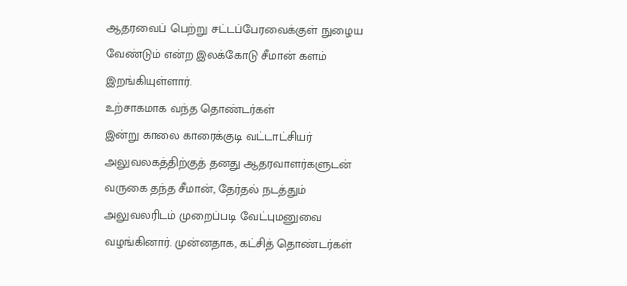ஆதரவைப் பெற்று சட்டப்பேரவைக்குள் நுழைய வேண்டும் என்ற இலக்கோடு சீமான் களம் இறங்கியுள்ளார்.
உற்சாகமாக வந்த தொண்டர்கள்
இன்று காலை காரைக்குடி வட்டாட்சியர் அலுவலகத்திற்குத் தனது ஆதரவாளர்களுடன் வருகை தந்த சீமான், தேர்தல் நடத்தும் அலுவலரிடம் முறைப்படி வேட்புமனுவை வழங்கினார். முன்னதாக, கட்சித் தொண்டர்கள்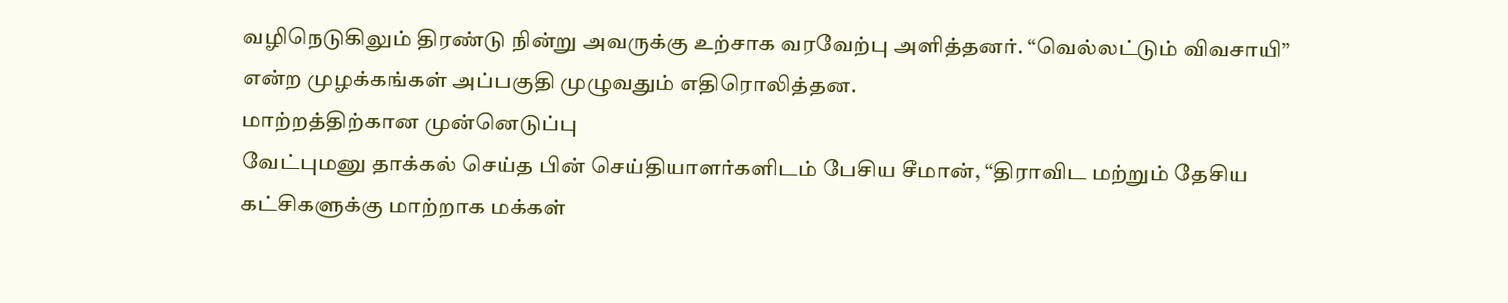வழிநெடுகிலும் திரண்டு நின்று அவருக்கு உற்சாக வரவேற்பு அளித்தனர். “வெல்லட்டும் விவசாயி” என்ற முழக்கங்கள் அப்பகுதி முழுவதும் எதிரொலித்தன.
மாற்றத்திற்கான முன்னெடுப்பு
வேட்புமனு தாக்கல் செய்த பின் செய்தியாளர்களிடம் பேசிய சீமான், “திராவிட மற்றும் தேசிய கட்சிகளுக்கு மாற்றாக மக்கள்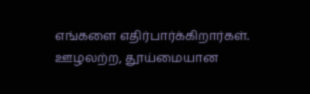எங்களை எதிர்பார்க்கிறார்கள். ஊழலற்ற, தூய்மையான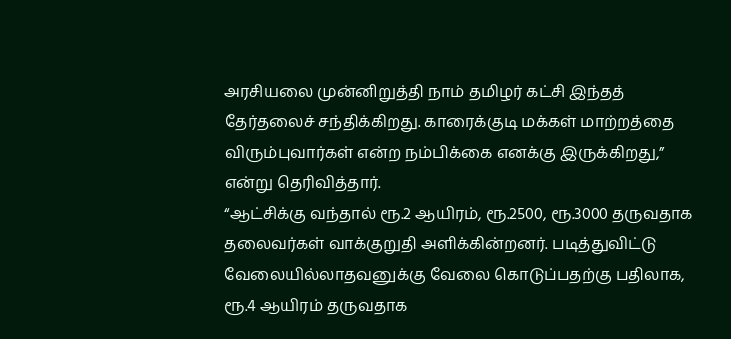அரசியலை முன்னிறுத்தி நாம் தமிழர் கட்சி இந்தத் தேர்தலைச் சந்திக்கிறது. காரைக்குடி மக்கள் மாற்றத்தை விரும்புவார்கள் என்ற நம்பிக்கை எனக்கு இருக்கிறது,” என்று தெரிவித்தார்.
“ஆட்சிக்கு வந்தால் ரூ.2 ஆயிரம், ரூ.2500, ரூ.3000 தருவதாக தலைவர்கள் வாக்குறுதி அளிக்கின்றனர். படித்துவிட்டு வேலையில்லாதவனுக்கு வேலை கொடுப்பதற்கு பதிலாக, ரூ.4 ஆயிரம் தருவதாக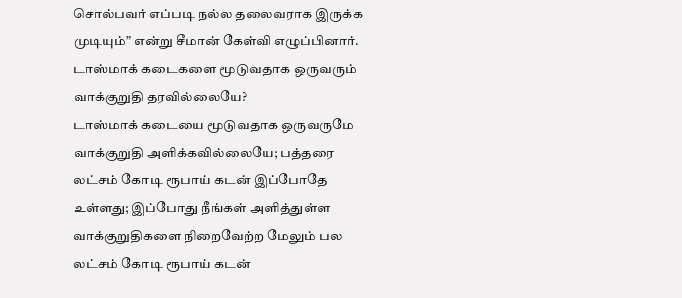சொல்பவர் எப்படி நல்ல தலைவராக இருக்க முடியும்” என்று சீமான் கேள்வி எழுப்பினார்.
டாஸ்மாக் கடைகளை மூடுவதாக ஒருவரும் வாக்குறுதி தரவில்லையே?
டாஸ்மாக் கடையை மூடுவதாக ஒருவருமே வாக்குறுதி அளிக்கவில்லையே; பத்தரை லட்சம் கோடி ரூபாய் கடன் இப்போதே உள்ளது; இப்போது நீங்கள் அளித்துள்ள வாக்குறுதிகளை நிறைவேற்ற மேலும் பல லட்சம் கோடி ரூபாய் கடன்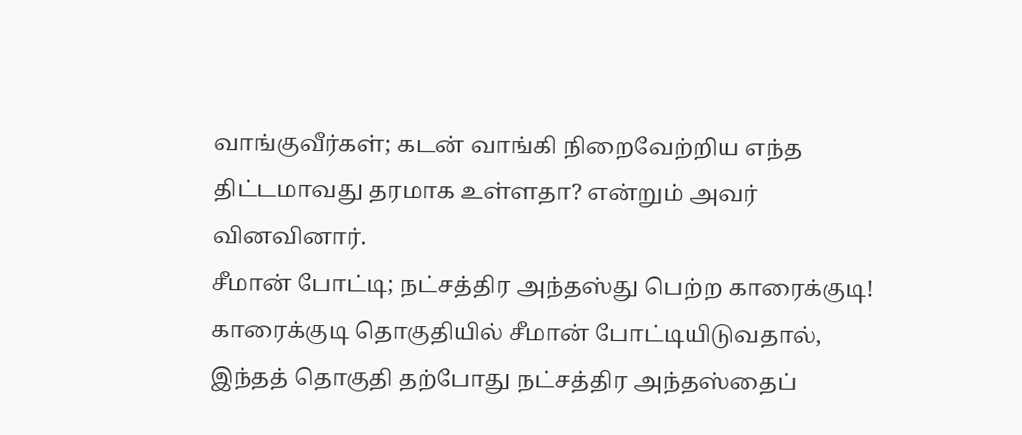வாங்குவீர்கள்; கடன் வாங்கி நிறைவேற்றிய எந்த திட்டமாவது தரமாக உள்ளதா? என்றும் அவர் வினவினார்.
சீமான் போட்டி; நட்சத்திர அந்தஸ்து பெற்ற காரைக்குடி!
காரைக்குடி தொகுதியில் சீமான் போட்டியிடுவதால், இந்தத் தொகுதி தற்போது நட்சத்திர அந்தஸ்தைப்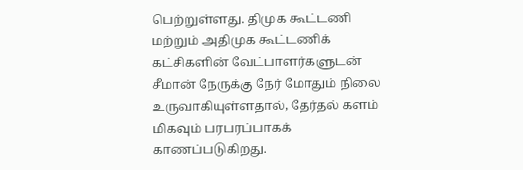பெற்றுள்ளது. திமுக கூட்டணி மற்றும் அதிமுக கூட்டணிக் கட்சிகளின் வேட்பாளர்களுடன் சீமான் நேருக்கு நேர் மோதும் நிலை உருவாகியுள்ளதால், தேர்தல் களம் மிகவும் பரபரப்பாகக் காணப்படுகிறது.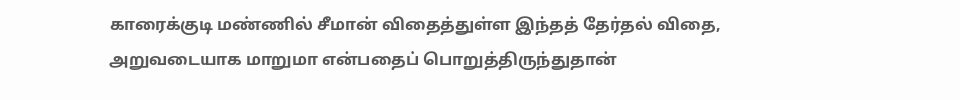காரைக்குடி மண்ணில் சீமான் விதைத்துள்ள இந்தத் தேர்தல் விதை, அறுவடையாக மாறுமா என்பதைப் பொறுத்திருந்துதான்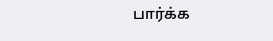பார்க்க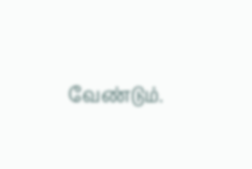வேண்டும்.